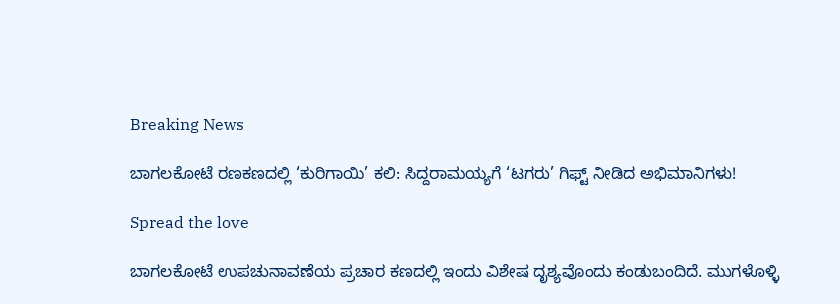Breaking News

ಬಾಗಲಕೋಟೆ ರಣಕಣದಲ್ಲಿ ‘ಕುರಿಗಾಯಿ’ ಕಲಿ: ಸಿದ್ದರಾಮಯ್ಯಗೆ ‘ಟಗರು’ ಗಿಫ್ಟ್ ನೀಡಿದ ಅಭಿಮಾನಿಗಳು!

Spread the love

ಬಾಗಲಕೋಟೆ ಉಪಚುನಾವಣೆಯ ಪ್ರಚಾರ ಕಣದಲ್ಲಿ ಇಂದು ವಿಶೇಷ ದೃಶ್ಯವೊಂದು ಕಂಡುಬಂದಿದೆ. ಮುಗಳೊಳ್ಳಿ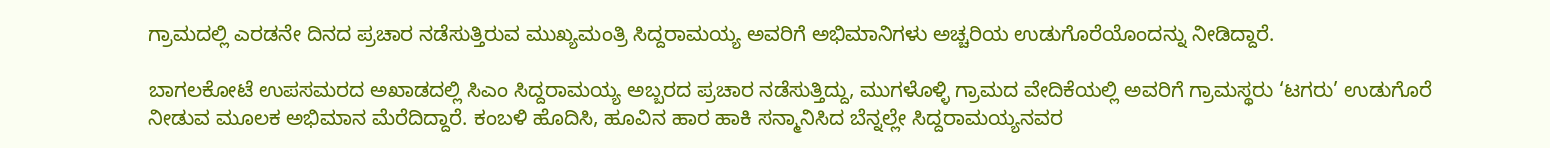ಗ್ರಾಮದಲ್ಲಿ ಎರಡನೇ ದಿನದ ಪ್ರಚಾರ ನಡೆಸುತ್ತಿರುವ ಮುಖ್ಯಮಂತ್ರಿ ಸಿದ್ದರಾಮಯ್ಯ ಅವರಿಗೆ ಅಭಿಮಾನಿಗಳು ಅಚ್ಚರಿಯ ಉಡುಗೊರೆಯೊಂದನ್ನು ನೀಡಿದ್ದಾರೆ.

ಬಾಗಲಕೋಟೆ ಉಪಸಮರದ ಅಖಾಡದಲ್ಲಿ ಸಿಎಂ ಸಿದ್ದರಾಮಯ್ಯ ಅಬ್ಬರದ ಪ್ರಚಾರ ನಡೆಸುತ್ತಿದ್ದು, ಮುಗಳೊಳ್ಳಿ ಗ್ರಾಮದ ವೇದಿಕೆಯಲ್ಲಿ ಅವರಿಗೆ ಗ್ರಾಮಸ್ಥರು ‘ಟಗರು’ ಉಡುಗೊರೆ ನೀಡುವ ಮೂಲಕ ಅಭಿಮಾನ ಮೆರೆದಿದ್ದಾರೆ. ಕಂಬಳಿ ಹೊದಿಸಿ, ಹೂವಿನ ಹಾರ ಹಾಕಿ ಸನ್ಮಾನಿಸಿದ ಬೆನ್ನಲ್ಲೇ ಸಿದ್ದರಾಮಯ್ಯನವರ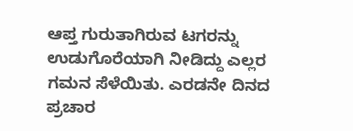ಆಪ್ತ ಗುರುತಾಗಿರುವ ಟಗರನ್ನು ಉಡುಗೊರೆಯಾಗಿ ನೀಡಿದ್ದು ಎಲ್ಲರ ಗಮನ ಸೆಳೆಯಿತು. ಎರಡನೇ ದಿನದ ಪ್ರಚಾರ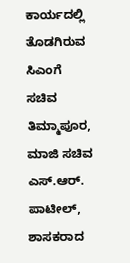ಕಾರ್ಯದಲ್ಲಿ ತೊಡಗಿರುವ ಸಿಎಂಗೆ ಸಚಿವ ತಿಮ್ಮಾಪೂರ, ಮಾಜಿ ಸಚಿವ ಎಸ್.ಆರ್. ಪಾಟೀಲ್, ಶಾಸಕರಾದ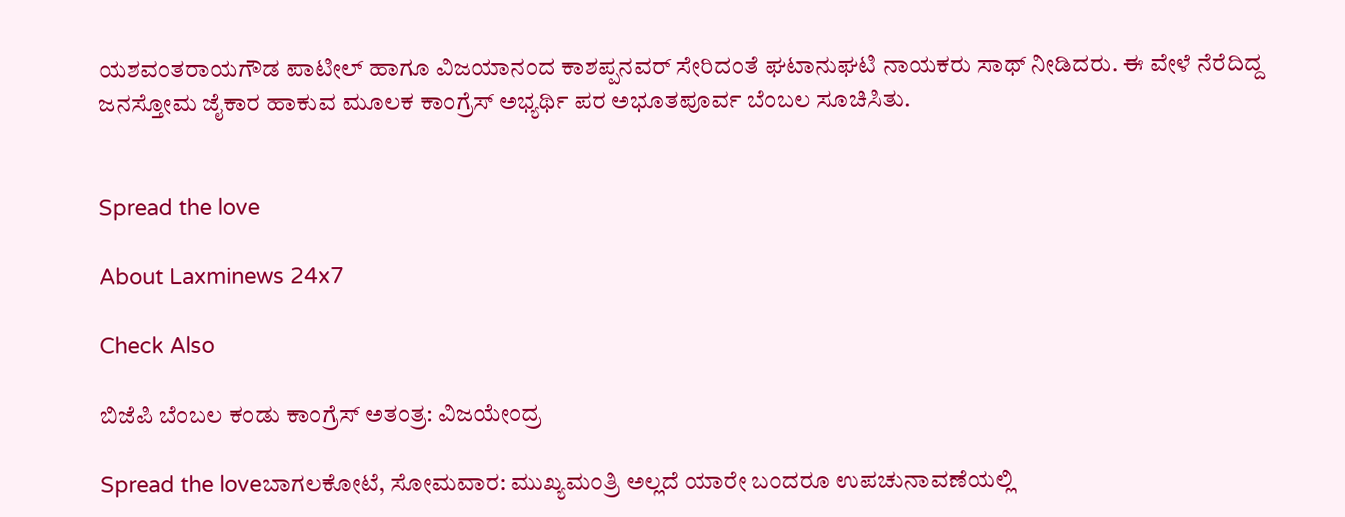ಯಶವಂತರಾಯಗೌಡ ಪಾಟೀಲ್ ಹಾಗೂ ವಿಜಯಾನಂದ ಕಾಶಪ್ಪನವರ್ ಸೇರಿದಂತೆ ಘಟಾನುಘಟಿ ನಾಯಕರು ಸಾಥ್ ನೀಡಿದರು. ಈ ವೇಳೆ ನೆರೆದಿದ್ದ ಜನಸ್ತೋಮ ಜೈಕಾರ ಹಾಕುವ ಮೂಲಕ ಕಾಂಗ್ರೆಸ್ ಅಭ್ಯರ್ಥಿ ಪರ ಅಭೂತಪೂರ್ವ ಬೆಂಬಲ ಸೂಚಿಸಿತು.


Spread the love

About Laxminews 24x7

Check Also

ಬಿಜೆಪಿ ಬೆಂಬಲ ಕಂಡು ಕಾಂಗ್ರೆಸ್ ಅತಂತ್ರ: ವಿಜಯೇಂದ್ರ

Spread the loveಬಾಗಲಕೋಟೆ, ಸೋಮವಾರ: ಮುಖ್ಯಮಂತ್ರಿ ಅಲ್ಲದೆ ಯಾರೇ ಬಂದರೂ ಉಪಚುನಾವಣೆಯಲ್ಲಿ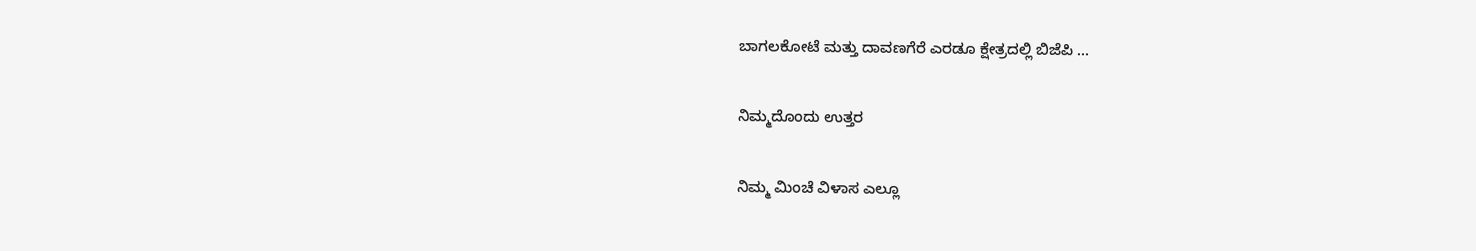ಬಾಗಲಕೋಟೆ ಮತ್ತು ದಾವಣಗೆರೆ ಎರಡೂ ಕ್ಷೇತ್ರದಲ್ಲಿ ಬಿಜೆಪಿ …

ನಿಮ್ಮದೊಂದು ಉತ್ತರ

ನಿಮ್ಮ ಮಿಂಚೆ ವಿಳಾಸ ಎಲ್ಲೂ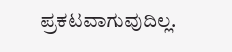ಪ್ರಕಟವಾಗುವುದಿಲ್ಲ.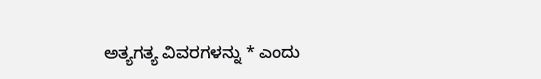ಅತ್ಯಗತ್ಯ ವಿವರಗಳನ್ನು * ಎಂದು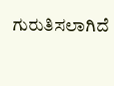ಗುರುತಿಸಲಾಗಿದೆ